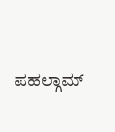ಪಹಲ್ಗಾಮ್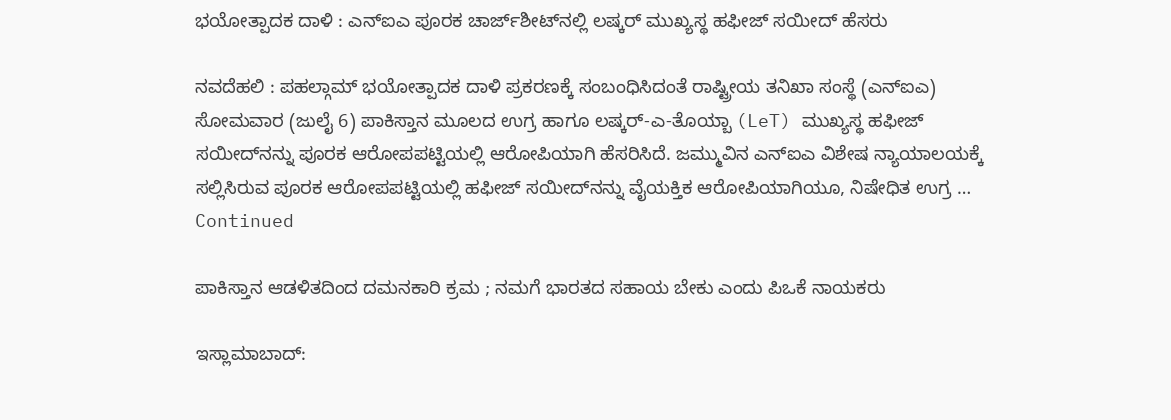ಭಯೋತ್ಪಾದಕ ದಾಳಿ : ಎನ್‌ಐಎ ಪೂರಕ ಚಾರ್ಜ್‌ಶೀಟ್‌ನಲ್ಲಿ ಲಷ್ಕರ್ ಮುಖ್ಯಸ್ಥ ಹಫೀಜ್ ಸಯೀದ್ ಹೆಸರು

ನವದೆಹಲಿ : ಪಹಲ್ಗಾಮ್ ಭಯೋತ್ಪಾದಕ ದಾಳಿ ಪ್ರಕರಣಕ್ಕೆ ಸಂಬಂಧಿಸಿದಂತೆ ರಾಷ್ಟ್ರೀಯ ತನಿಖಾ ಸಂಸ್ಥೆ (ಎನ್‌ಐಎ) ಸೋಮವಾರ (ಜುಲೈ 6) ಪಾಕಿಸ್ತಾನ ಮೂಲದ ಉಗ್ರ ಹಾಗೂ ಲಷ್ಕರ್-ಎ-ತೊಯ್ಬಾ (LeT) ಮುಖ್ಯಸ್ಥ ಹಫೀಜ್ ಸಯೀದ್‌ನನ್ನು ಪೂರಕ ಆರೋಪಪಟ್ಟಿಯಲ್ಲಿ ಆರೋಪಿಯಾಗಿ ಹೆಸರಿಸಿದೆ. ಜಮ್ಮುವಿನ ಎನ್‌ಐಎ ವಿಶೇಷ ನ್ಯಾಯಾಲಯಕ್ಕೆ ಸಲ್ಲಿಸಿರುವ ಪೂರಕ ಆರೋಪಪಟ್ಟಿಯಲ್ಲಿ ಹಫೀಜ್ ಸಯೀದ್‌ನನ್ನು ವೈಯಕ್ತಿಕ ಆರೋಪಿಯಾಗಿಯೂ, ನಿಷೇಧಿತ ಉಗ್ರ … Continued

ಪಾಕಿಸ್ತಾನ ಆಡಳಿತದಿಂದ ದಮನಕಾರಿ ಕ್ರಮ ; ನಮಗೆ ಭಾರತದ ಸಹಾಯ ಬೇಕು ಎಂದು ಪಿಒಕೆ ನಾಯಕರು

ಇಸ್ಲಾಮಾಬಾದ್: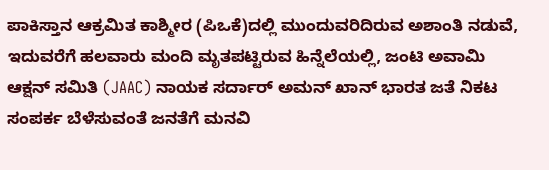ಪಾಕಿಸ್ತಾನ ಆಕ್ರಮಿತ ಕಾಶ್ಮೀರ (ಪಿಒಕೆ)ದಲ್ಲಿ ಮುಂದುವರಿದಿರುವ ಅಶಾಂತಿ ನಡುವೆ, ಇದುವರೆಗೆ ಹಲವಾರು ಮಂದಿ ಮೃತಪಟ್ಟಿರುವ ಹಿನ್ನೆಲೆಯಲ್ಲಿ, ಜಂಟಿ ಅವಾಮಿ ಆಕ್ಷನ್ ಸಮಿತಿ (JAAC) ನಾಯಕ ಸರ್ದಾರ್ ಅಮನ್ ಖಾನ್ ಭಾರತ ಜತೆ ನಿಕಟ ಸಂಪರ್ಕ ಬೆಳೆಸುವಂತೆ ಜನತೆಗೆ ಮನವಿ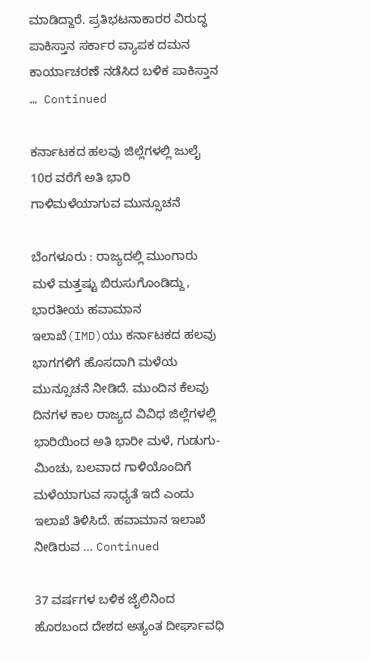ಮಾಡಿದ್ದಾರೆ. ಪ್ರತಿಭಟನಾಕಾರರ ವಿರುದ್ಧ ಪಾಕಿಸ್ತಾನ ಸರ್ಕಾರ ವ್ಯಾಪಕ ದಮನ ಕಾರ್ಯಾಚರಣೆ ನಡೆಸಿದ ಬಳಿಕ ಪಾಕಿಸ್ತಾನ … Continued

ಕರ್ನಾಟಕದ ಹಲವು ಜಿಲ್ಲೆಗಳಲ್ಲಿ ಜುಲೈ 10ರ ವರೆಗೆ ಅತಿ ಭಾರಿ ಗಾಳಿಮಳೆಯಾಗುವ ಮುನ್ಸೂಚನೆ

ಬೆಂಗಳೂರು : ರಾಜ್ಯದಲ್ಲಿ ಮುಂಗಾರು ಮಳೆ ಮತ್ತಷ್ಟು ಬಿರುಸುಗೊಂಡಿದ್ದು, ಭಾರತೀಯ ಹವಾಮಾನ ಇಲಾಖೆ(IMD)ಯು ಕರ್ನಾಟಕದ ಹಲವು ಭಾಗಗಳಿಗೆ ಹೊಸದಾಗಿ ಮಳೆಯ ಮುನ್ಸೂಚನೆ ನೀಡಿದೆ. ಮುಂದಿನ ಕೆಲವು ದಿನಗಳ ಕಾಲ ರಾಜ್ಯದ ವಿವಿಧ ಜಿಲ್ಲೆಗಳಲ್ಲಿ ಭಾರಿಯಿಂದ ಅತಿ ಭಾರೀ ಮಳೆ, ಗುಡುಗು-ಮಿಂಚು, ಬಲವಾದ ಗಾಳಿಯೊಂದಿಗೆ ಮಳೆಯಾಗುವ ಸಾಧ್ಯತೆ ಇದೆ ಎಂದು ಇಲಾಖೆ ತಿಳಿಸಿದೆ. ಹವಾಮಾನ ಇಲಾಖೆ ನೀಡಿರುವ … Continued

37 ವರ್ಷಗಳ ಬಳಿಕ ಜೈಲಿನಿಂದ ಹೊರಬಂದ ದೇಶದ ಅತ್ಯಂತ ದೀರ್ಘಾವಧಿ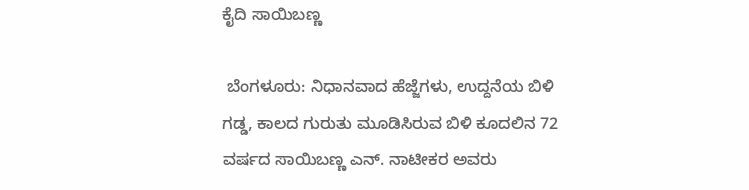ಕೈದಿ ಸಾಯಿಬಣ್ಣ

 ಬೆಂಗಳೂರು: ನಿಧಾನವಾದ ಹೆಜ್ಜೆಗಳು, ಉದ್ದನೆಯ ಬಿಳಿ ಗಡ್ಡ, ಕಾಲದ ಗುರುತು ಮೂಡಿಸಿರುವ ಬಿಳಿ ಕೂದಲಿನ 72 ವರ್ಷದ ಸಾಯಿಬಣ್ಣ ಎನ್‌. ನಾಟೀಕರ ಅವರು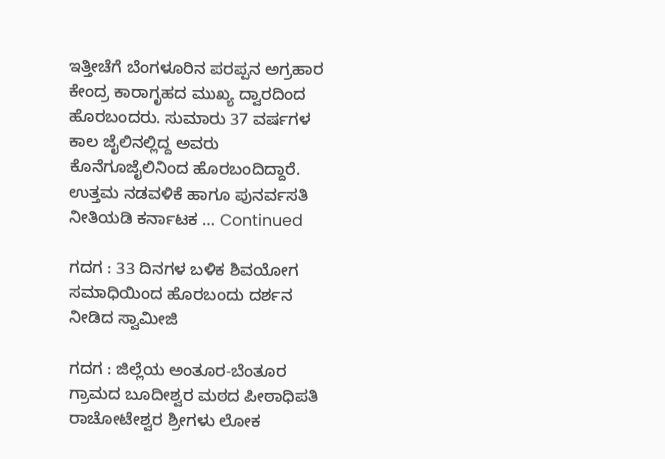ಇತ್ತೀಚೆಗೆ ಬೆಂಗಳೂರಿನ ಪರಪ್ಪನ ಅಗ್ರಹಾರ ಕೇಂದ್ರ ಕಾರಾಗೃಹದ ಮುಖ್ಯ ದ್ವಾರದಿಂದ ಹೊರಬಂದರು. ಸುಮಾರು 37 ವರ್ಷಗಳ ಕಾಲ ಜೈಲಿನಲ್ಲಿದ್ದ ಅವರು ಕೊನೆಗೂಜೈಲಿನಿಂದ ಹೊರಬಂದಿದ್ದಾರೆ. ಉತ್ತಮ ನಡವಳಿಕೆ ಹಾಗೂ ಪುನರ್ವಸತಿ ನೀತಿಯಡಿ ಕರ್ನಾಟಕ … Continued

ಗದಗ : 33 ದಿನಗಳ ಬಳಿಕ ಶಿವಯೋಗ ಸಮಾಧಿಯಿಂದ ಹೊರಬಂದು ದರ್ಶನ ನೀಡಿದ ಸ್ವಾಮೀಜಿ

ಗದಗ : ಜಿಲ್ಲೆಯ ಅಂತೂರ-ಬೆಂತೂರ ಗ್ರಾಮದ ಬೂದೀಶ್ವರ ಮಠದ ಪೀಠಾಧಿಪತಿ ರಾಚೋಟೇಶ್ವರ ಶ್ರೀಗಳು ಲೋಕ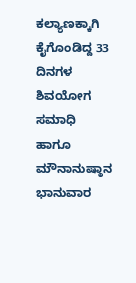ಕಲ್ಯಾಣಕ್ಕಾಗಿ ಕೈಗೊಂಡಿದ್ದ 33 ದಿನಗಳ ಶಿವಯೋಗ ಸಮಾಧಿ ಹಾಗೂ ಮೌನಾನುಷ್ಠಾನ ಭಾನುವಾರ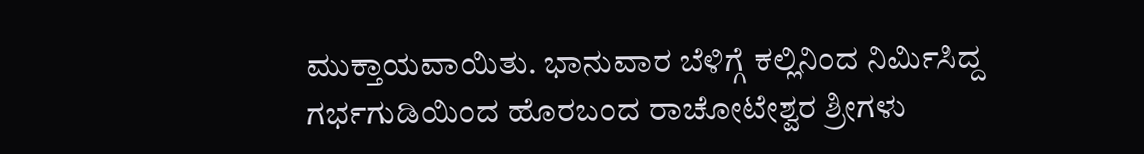ಮುಕ್ತಾಯವಾಯಿತು. ಭಾನುವಾರ ಬೆಳಿಗ್ಗೆ ಕಲ್ಲಿನಿಂದ ನಿರ್ಮಿಸಿದ್ದ ಗರ್ಭಗುಡಿಯಿಂದ ಹೊರಬಂದ ರಾಚೋಟೇಶ್ವರ ಶ್ರೀಗಳು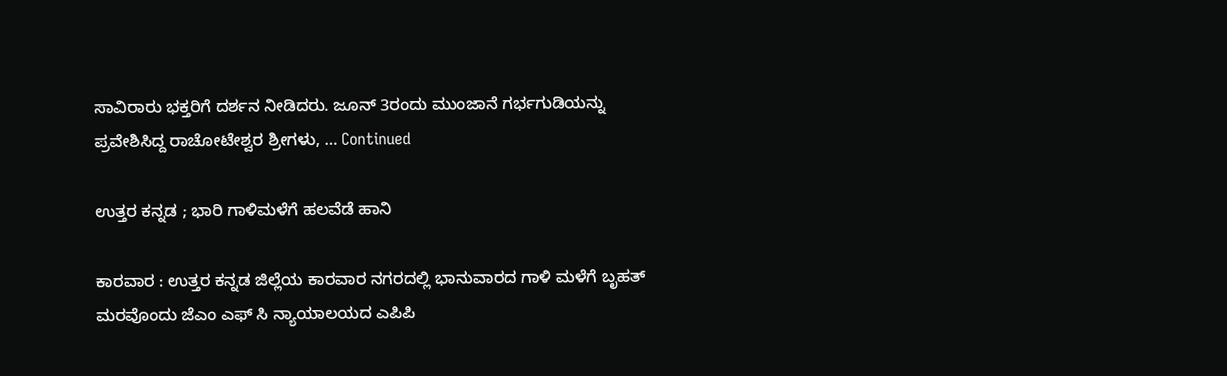ಸಾವಿರಾರು ಭಕ್ತರಿಗೆ ದರ್ಶನ ನೀಡಿದರು. ಜೂನ್ 3ರಂದು ಮುಂಜಾನೆ ಗರ್ಭಗುಡಿಯನ್ನು ಪ್ರವೇಶಿಸಿದ್ದ ರಾಚೋಟೇಶ್ವರ ಶ್ರೀಗಳು, … Continued

ಉತ್ತರ ಕನ್ನಡ ; ಭಾರಿ ಗಾಳಿಮಳೆಗೆ ಹಲವೆಡೆ ಹಾನಿ

ಕಾರವಾರ : ಉತ್ತರ ಕನ್ನಡ ಜಿಲ್ಲೆಯ ಕಾರವಾರ ನಗರದಲ್ಲಿ ಭಾನುವಾರದ ಗಾಳಿ ಮಳೆಗೆ ಬೃಹತ್ ಮರವೊಂದು ಜೆಎಂ ಎಫ್ ಸಿ ನ್ಯಾಯಾಲಯದ ಎಪಿಪಿ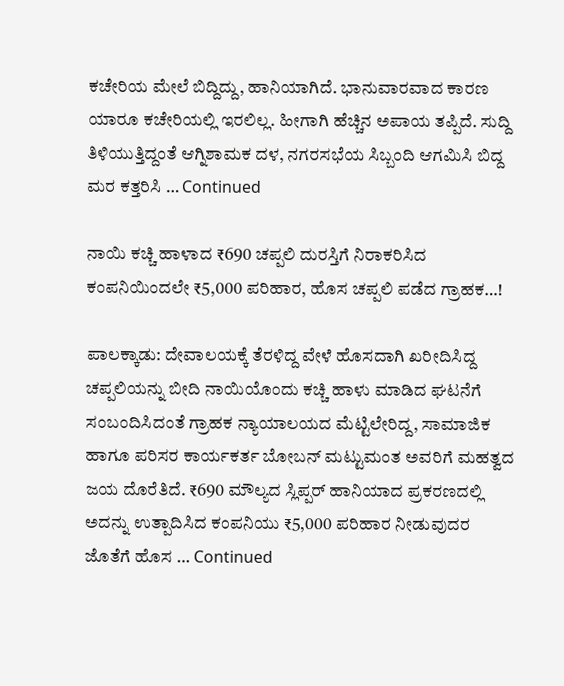ಕಚೇರಿಯ ಮೇಲೆ ಬಿದ್ದಿದ್ದು, ಹಾನಿಯಾಗಿದೆ. ಭಾನುವಾರವಾದ ಕಾರಣ ಯಾರೂ ಕಚೇರಿಯಲ್ಲಿ ಇರಲಿಲ್ಲ. ಹೀಗಾಗಿ ಹೆಚ್ಚಿನ ಅಪಾಯ ತಪ್ಪಿದೆ. ಸುದ್ದಿ ತಿಳಿಯುತ್ತಿದ್ದಂತೆ ಆಗ್ನಿಶಾಮಕ ದಳ, ನಗರಸಭೆಯ ಸಿಬ್ಬಂದಿ ಆಗಮಿಸಿ ಬಿದ್ದ ಮರ ಕತ್ತರಿಸಿ … Continued

ನಾಯಿ ಕಚ್ಚಿ ಹಾಳಾದ ₹690 ಚಪ್ಪಲಿ ದುರಸ್ತಿಗೆ ನಿರಾಕರಿಸಿದ ಕಂಪನಿಯಿಂದಲೇ ₹5,000 ಪರಿಹಾರ, ಹೊಸ ಚಪ್ಪಲಿ ಪಡೆದ ಗ್ರಾಹಕ…!

ಪಾಲಕ್ಕಾಡು: ದೇವಾಲಯಕ್ಕೆ ತೆರಳಿದ್ದ ವೇಳೆ ಹೊಸದಾಗಿ ಖರೀದಿಸಿದ್ದ ಚಪ್ಪಲಿಯನ್ನು ಬೀದಿ ನಾಯಿಯೊಂದು ಕಚ್ಚಿ ಹಾಳು ಮಾಡಿದ ಘಟನೆಗೆ ಸಂಬಂದಿಸಿದಂತೆ ಗ್ರಾಹಕ ನ್ಯಾಯಾಲಯದ ಮೆಟ್ಟಿಲೇರಿದ್ದ, ಸಾಮಾಜಿಕ ಹಾಗೂ ಪರಿಸರ ಕಾರ್ಯಕರ್ತ ಬೋಬನ್ ಮಟ್ಟುಮಂತ ಅವರಿಗೆ ಮಹತ್ವದ ಜಯ ದೊರೆತಿದೆ. ₹690 ಮೌಲ್ಯದ ಸ್ಲಿಪ್ಪರ್ ಹಾನಿಯಾದ ಪ್ರಕರಣದಲ್ಲಿ ಅದನ್ನು ಉತ್ಪಾದಿಸಿದ ಕಂಪನಿಯು ₹5,000 ಪರಿಹಾರ ನೀಡುವುದರ ಜೊತೆಗೆ ಹೊಸ … Continued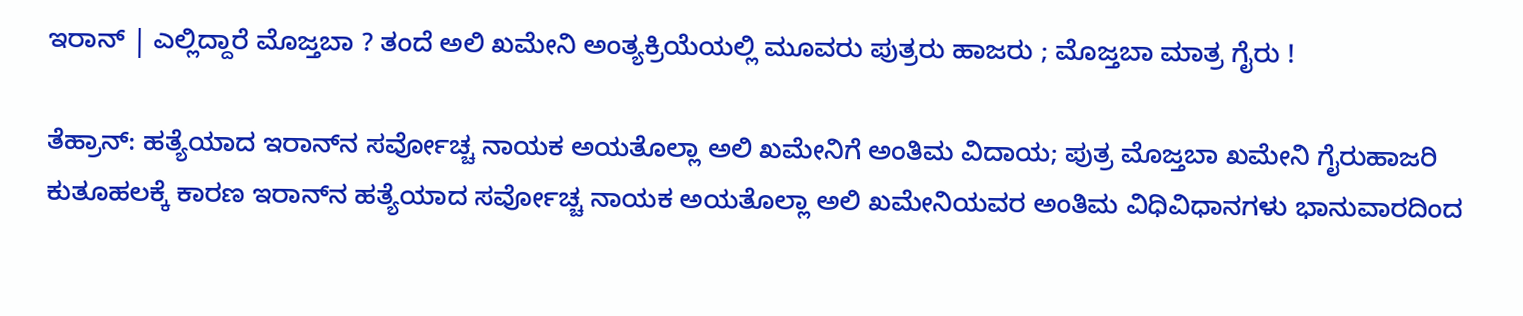ಇರಾನ್‌ | ಎಲ್ಲಿದ್ದಾರೆ ಮೊಜ್ತಬಾ ? ತಂದೆ ಅಲಿ ಖಮೇನಿ ಅಂತ್ಯಕ್ರಿಯೆಯಲ್ಲಿ ಮೂವರು ಪುತ್ರರು ಹಾಜರು ; ಮೊಜ್ತಬಾ ಮಾತ್ರ ಗೈರು !

ತೆಹ್ರಾನ್: ಹತ್ಯೆಯಾದ ಇರಾನ್‌ನ ಸರ್ವೋಚ್ಚ ನಾಯಕ ಅಯತೊಲ್ಲಾ ಅಲಿ ಖಮೇನಿಗೆ ಅಂತಿಮ ವಿದಾಯ; ಪುತ್ರ ಮೊಜ್ತಬಾ ಖಮೇನಿ ಗೈರುಹಾಜರಿ ಕುತೂಹಲಕ್ಕೆ ಕಾರಣ ಇರಾನ್‌ನ ಹತ್ಯೆಯಾದ ಸರ್ವೋಚ್ಚ ನಾಯಕ ಅಯತೊಲ್ಲಾ ಅಲಿ ಖಮೇನಿಯವರ ಅಂತಿಮ ವಿಧಿವಿಧಾನಗಳು ಭಾನುವಾರದಿಂದ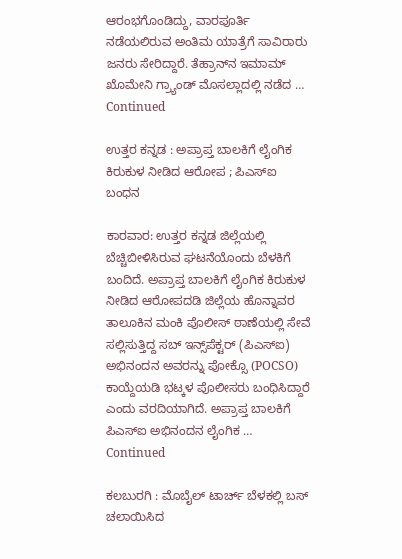ಆರಂಭಗೊಂಡಿದ್ದು, ವಾರಪೂರ್ತಿ ನಡೆಯಲಿರುವ ಅಂತಿಮ ಯಾತ್ರೆಗೆ ಸಾವಿರಾರು ಜನರು ಸೇರಿದ್ದಾರೆ. ತೆಹ್ರಾನ್‌ನ ಇಮಾಮ್ ಖೊಮೇನಿ ಗ್ರ್ಯಾಂಡ್ ಮೊಸಲ್ಲಾದಲ್ಲಿ ನಡೆದ … Continued

ಉತ್ತರ ಕನ್ನಡ : ಅಪ್ರಾಪ್ತ ಬಾಲಕಿಗೆ ಲೈಂಗಿಕ ಕಿರುಕುಳ ನೀಡಿದ ಆರೋಪ ; ಪಿಎಸ್‌ಐ ಬಂಧನ

ಕಾರವಾರ: ಉತ್ತರ ಕನ್ನಡ ಜಿಲ್ಲೆಯಲ್ಲಿ ಬೆಚ್ಚಿಬೀಳಿಸಿರುವ ಘಟನೆಯೊಂದು ಬೆಳಕಿಗೆ ಬಂದಿದೆ. ಅಪ್ರಾಪ್ತ ಬಾಲಕಿಗೆ ಲೈಂಗಿಕ ಕಿರುಕುಳ ನೀಡಿದ ಆರೋಪದಡಿ ಜಿಲ್ಲೆಯ ಹೊನ್ನಾವರ ತಾಲೂಕಿನ ಮಂಕಿ ಪೊಲೀಸ್ ಠಾಣೆಯಲ್ಲಿ ಸೇವೆ ಸಲ್ಲಿಸುತ್ತಿದ್ದ ಸಬ್ ಇನ್ಸ್‌ಪೆಕ್ಟರ್ (ಪಿಎಸ್‌ಐ) ಅಭಿನಂದನ ಅವರನ್ನು ಪೋಕ್ಸೊ (POCSO) ಕಾಯ್ದೆಯಡಿ ಭಟ್ಕಳ ಪೊಲೀಸರು ಬಂಧಿಸಿದ್ದಾರೆ ಎಂದು ವರದಿಯಾಗಿದೆ. ಅಪ್ರಾಪ್ತ ಬಾಲಕಿಗೆ ಪಿಎಸ್‌ಐ ಅಭಿನಂದನ ಲೈಂಗಿಕ … Continued

ಕಲಬುರಗಿ : ಮೊಬೈಲ್ ಟಾರ್ಚ್ ಬೆಳಕಲ್ಲಿ ಬಸ್ ಚಲಾಯಿಸಿದ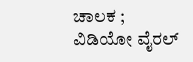ಚಾಲಕ ; ವಿಡಿಯೋ ವೈರಲ್‌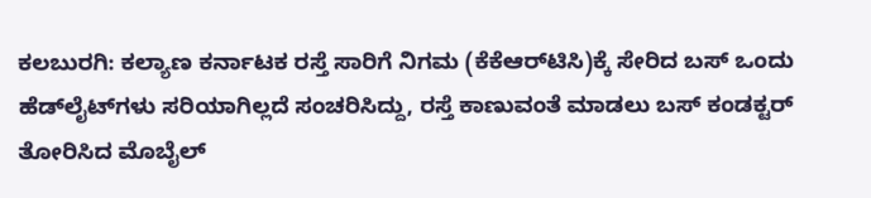ಕಲಬುರಗಿ: ಕಲ್ಯಾಣ ಕರ್ನಾಟಕ ರಸ್ತೆ ಸಾರಿಗೆ ನಿಗಮ (ಕೆಕೆಆರ್‌ಟಿಸಿ)ಕ್ಕೆ ಸೇರಿದ ಬಸ್ ಒಂದು ಹೆಡ್‌ಲೈಟ್‌ಗಳು ಸರಿಯಾಗಿಲ್ಲದೆ ಸಂಚರಿಸಿದ್ದು, ರಸ್ತೆ ಕಾಣುವಂತೆ ಮಾಡಲು ಬಸ್‌ ಕಂಡಕ್ಟರ್‌ ತೋರಿಸಿದ ಮೊಬೈಲ್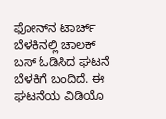ಫೋನ್‌ನ ಟಾರ್ಚ್ ಬೆಳಕಿನಲ್ಲಿ ಚಾಲಕ್‌ ಬಸ್‌ ಓಡಿಸಿದ ಘಟನೆ ಬೆಳಕಿಗೆ ಬಂದಿದೆ. ಈ ಘಟನೆಯ ವಿಡಿಯೊ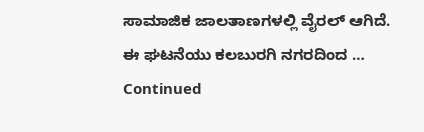ಸಾಮಾಜಿಕ ಜಾಲತಾಣಗಳಲ್ಲಿ ವೈರಲ್ ಆಗಿದೆ. ಈ ಘಟನೆಯು ಕಲಬುರಗಿ ನಗರದಿಂದ … Continued